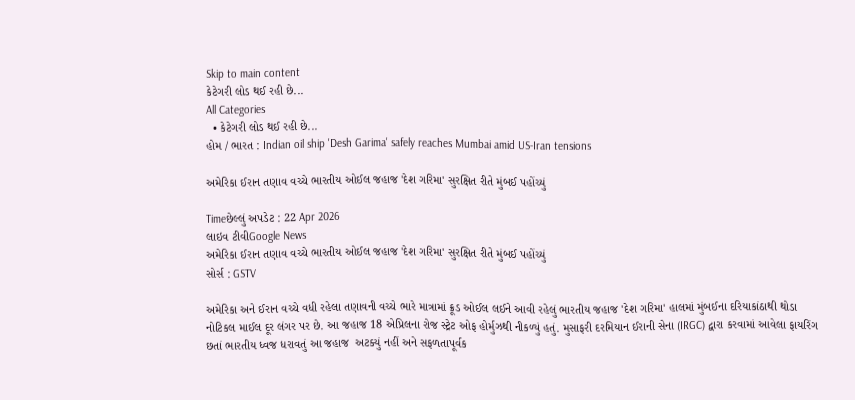Skip to main content
કેટેગરી લોડ થઈ રહી છે...
All Categories
  • કેટેગરી લોડ થઈ રહી છે...
હોમ / ભારત : Indian oil ship 'Desh Garima' safely reaches Mumbai amid US-Iran tensions

અમેરિકા ઈરાન તણાવ વચ્ચે ભારતીય ઓઈલ જહાજ 'દેશ ગરિમા' સુરક્ષિત રીતે મુંબઈ પહોંચ્યું

Timeછેલ્લું અપડેટ : 22 Apr 2026
લાઇવ ટીવીGoogle News
અમેરિકા ઈરાન તણાવ વચ્ચે ભારતીય ઓઈલ જહાજ 'દેશ ગરિમા' સુરક્ષિત રીતે મુંબઈ પહોંચ્યું
સોર્સ : GSTV

અમેરિકા અને ઈરાન વચ્ચે વધી રહેલા તણાવની વચ્ચે ભારે માત્રામાં ક્રૂડ ઓઈલ લઈને આવી રહેલું ભારતીય જહાજ 'દેશ ગરિમા' હાલમાં મુંબઈના દરિયાકાંઠાથી થોડા નોટિકલ માઈલ દૂર લંગર પર છે. આ જહાજ 18 એપ્રિલના રોજ સ્ટ્રેટ ઓફ હોર્મુઝથી નીકળ્યું હતું. મુસાફરી દરમિયાન ઈરાની સેના (IRGC) દ્વારા કરવામાં આવેલા ફાયરિંગ છતાં ભારતીય ધ્વજ ધરાવતું આ જહાજ  અટક્યું નહીં અને સફળતાપૂર્વક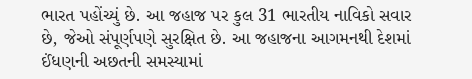ભારત પહોંચ્યું છે. આ જહાજ પર કુલ 31 ભારતીય નાવિકો સવાર છે, જેઓ સંપૂર્ણપણે સુરક્ષિત છે. આ જહાજના આગમનથી દેશમાં ઈંધણની અછતની સમસ્યામાં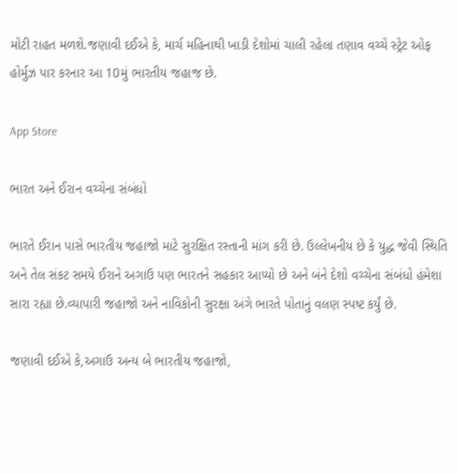મોટી રાહત મળશે.જણાવી દઈએ કે, માર્ચ મહિનાથી ખાડી દેશોમાં ચાલી રહેલા તણાવ વચ્ચે સ્ટ્રેટ ઓફ હોર્મુઝ પાર કરનાર આ 10મું ભારતીય જહાજ છે.

App Store

ભારત અને ઈરાન વચ્ચેના સંબંધો

ભારતે ઈરાન પાસે ભારતીય જહાજો માટે સુરક્ષિત રસ્તાની માંગ કરી છે. ઉલ્લેખનીય છે કે યુદ્ધ જેવી સ્થિતિ અને તેલ સંકટ સમયે ઈરાને અગાઉ પણ ભારતને સહકાર આપ્યો છે અને બંને દેશો વચ્ચેના સંબંધો હંમેશા સારા રહ્યા છે.વ્યાપારી જહાજો અને નાવિકોની સુરક્ષા અંગે ભારતે પોતાનું વલણ સ્પષ્ટ કર્યું છે.

જણાવી દઈએ કે,અગાઉ અન્ય બે ભારતીય જહાજો,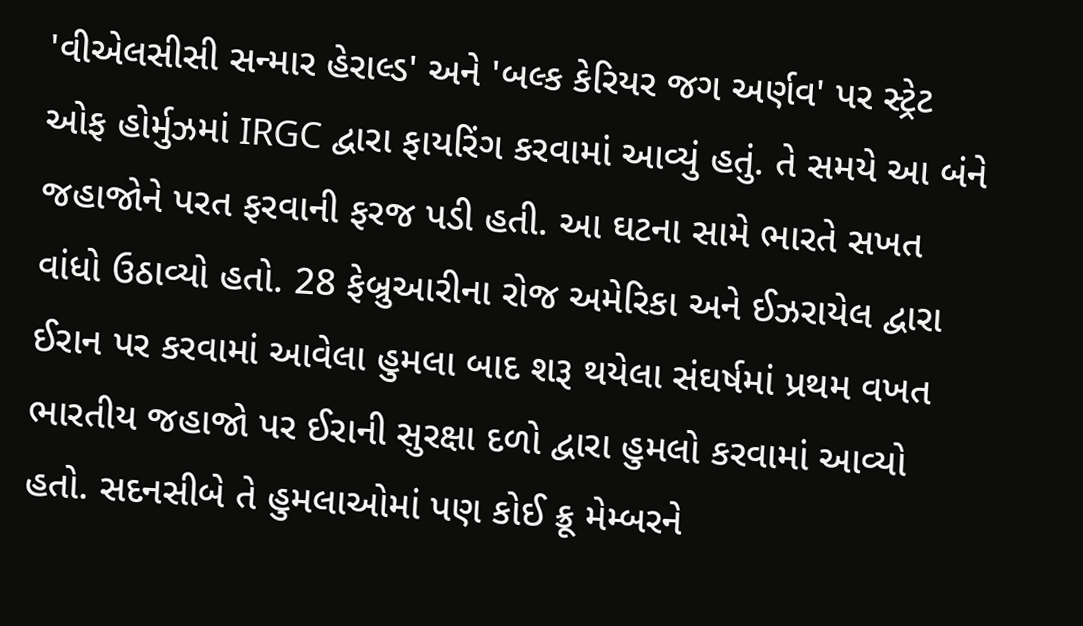'વીએલસીસી સન્માર હેરાલ્ડ' અને 'બલ્ક કેરિયર જગ અર્ણવ' પર સ્ટ્રેટ ઓફ હોર્મુઝમાં IRGC દ્વારા ફાયરિંગ કરવામાં આવ્યું હતું. તે સમયે આ બંને જહાજોને પરત ફરવાની ફરજ પડી હતી. આ ઘટના સામે ભારતે સખત વાંધો ઉઠાવ્યો હતો. 28 ફેબ્રુઆરીના રોજ અમેરિકા અને ઈઝરાયેલ દ્વારા ઈરાન પર કરવામાં આવેલા હુમલા બાદ શરૂ થયેલા સંઘર્ષમાં પ્રથમ વખત ભારતીય જહાજો પર ઈરાની સુરક્ષા દળો દ્વારા હુમલો કરવામાં આવ્યો હતો. સદનસીબે તે હુમલાઓમાં પણ કોઈ ક્રૂ મેમ્બરને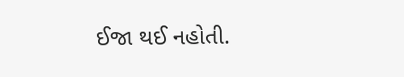ઈજા થઈ નહોતી.